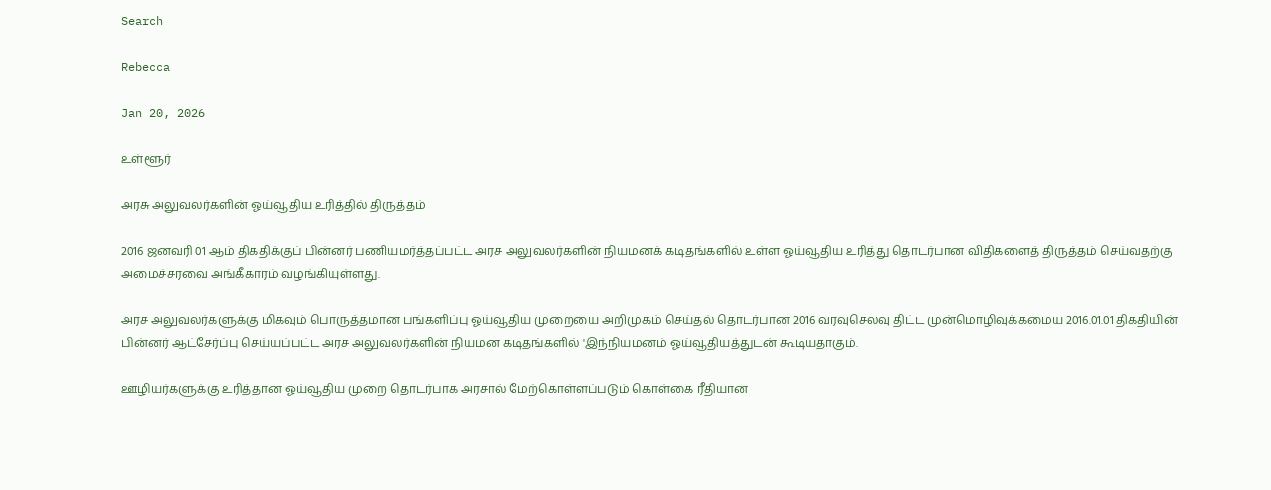Search

Rebecca

Jan 20, 2026

உள்ளூர்

அரசு அலுவலர்களின் ஓய்வூதிய உரித்தில் திருத்தம்

2016 ஜனவரி 01 ஆம் திகதிக்குப் பின்னர் பணியமர்த்தப்பட்ட அரச அலுவலர்களின் நியமனக் கடிதங்களில் உள்ள ஓய்வூதிய உரித்து தொடர்பான விதிகளைத் திருத்தம் செய்வதற்கு அமைச்சரவை அங்கீகாரம் வழங்கியுள்ளது.

அரச அலுவலர்களுக்கு மிகவும் பொருத்தமான பங்களிப்பு ஓய்வூதிய முறையை அறிமுகம் செய்தல் தொடர்பான 2016 வரவுசெலவு திட்ட முன்மொழிவுக்கமைய 2016.01.01 திகதியின் பின்னர் ஆட்சேர்ப்பு செய்யப்பட்ட அரச அலுவலர்களின் நியமன கடிதங்களில் 'இந்நியமனம் ஓய்வூதியத்துடன் கூடியதாகும்.

ஊழியர்களுக்கு உரித்தான ஓய்வூதிய முறை தொடர்பாக அரசால் மேற்கொள்ளப்படும் கொள்கை ரீதியான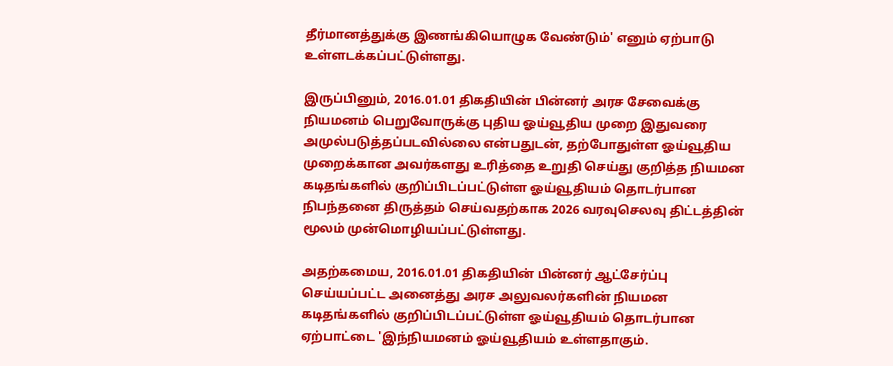தீர்மானத்துக்கு இணங்கியொழுக வேண்டும்' எனும் ஏற்பாடு உள்ளடக்கப்பட்டுள்ளது.

இருப்பினும், 2016.01.01 திகதியின் பின்னர் அரச சேவைக்கு நியமனம் பெறுவோருக்கு புதிய ஓய்வூதிய முறை இதுவரை அமுல்படுத்தப்படவில்லை என்பதுடன், தற்போதுள்ள ஓய்வூதிய முறைக்கான அவர்களது உரித்தை உறுதி செய்து குறித்த நியமன கடிதங்களில் குறிப்பிடப்பட்டுள்ள ஓய்வூதியம் தொடர்பான நிபந்தனை திருத்தம் செய்வதற்காக 2026 வரவுசெலவு திட்டத்தின் மூலம் முன்மொழியப்பட்டுள்ளது.

அதற்கமைய, 2016.01.01 திகதியின் பின்னர் ஆட்சேர்ப்பு செய்யப்பட்ட அனைத்து அரச அலுவலர்களின் நியமன கடிதங்களில் குறிப்பிடப்பட்டுள்ள ஓய்வூதியம் தொடர்பான ஏற்பாட்டை 'இந்நியமனம் ஓய்வூதியம் உள்ளதாகும்.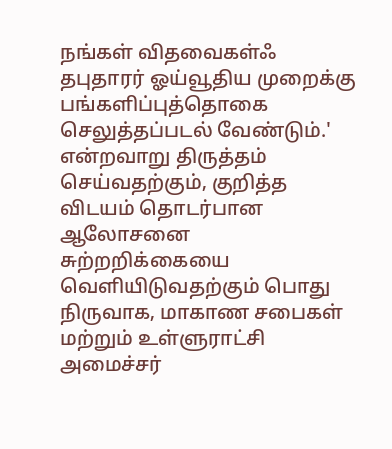நங்கள் விதவைகள்ஃ தபுதாரர் ஓய்வூதிய முறைக்கு பங்களிப்புத்தொகை செலுத்தப்படல் வேண்டும்.' என்றவாறு திருத்தம் செய்வதற்கும், குறித்த விடயம் தொடர்பான ஆலோசனை சுற்றறிக்கையை வெளியிடுவதற்கும் பொது நிருவாக, மாகாண சபைகள் மற்றும் உள்ளுராட்சி அமைச்சர்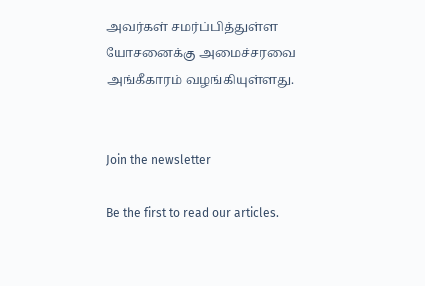அவர்கள் சமர்ப்பித்துள்ள யோசனைக்கு அமைச்சரவை அங்கீகாரம் வழங்கியுள்ளது.


Join the newsletter

Be the first to read our articles.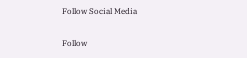Follow Social Media

Follow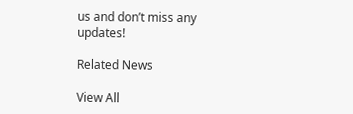us and don’t miss any updates!

Related News

View All